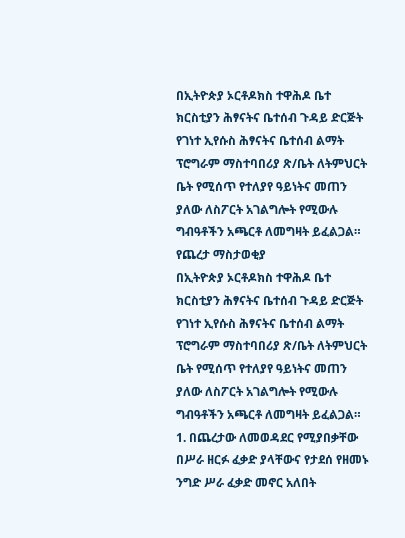በኢትዮጵያ ኦርቶዶክስ ተዋሕዶ ቤተ ክርስቲያን ሕፃናትና ቤተሰብ ጉዳይ ድርጅት የገነተ ኢየሱስ ሕፃናትና ቤተሰብ ልማት ፕሮግራም ማስተባበሪያ ጽ/ቤት ለትምህርት ቤት የሚሰጥ የተለያየ ዓይነትና መጠን ያለው ለስፖርት አገልግሎት የሚውሉ ግብዓቶችን አጫርቶ ለመግዛት ይፈልጋል።
የጨረታ ማስታወቂያ
በኢትዮጵያ ኦርቶዶክስ ተዋሕዶ ቤተ ክርስቲያን ሕፃናትና ቤተሰብ ጉዳይ ድርጅት የገነተ ኢየሱስ ሕፃናትና ቤተሰብ ልማት ፕሮግራም ማስተባበሪያ ጽ/ቤት ለትምህርት ቤት የሚሰጥ የተለያየ ዓይነትና መጠን ያለው ለስፖርት አገልግሎት የሚውሉ ግብዓቶችን አጫርቶ ለመግዛት ይፈልጋል።
1. በጨረታው ለመወዳደር የሚያበቃቸው በሥራ ዘርፉ ፈቃድ ያላቸውና የታደሰ የዘመኑ ንግድ ሥራ ፈቃድ መኖር አለበት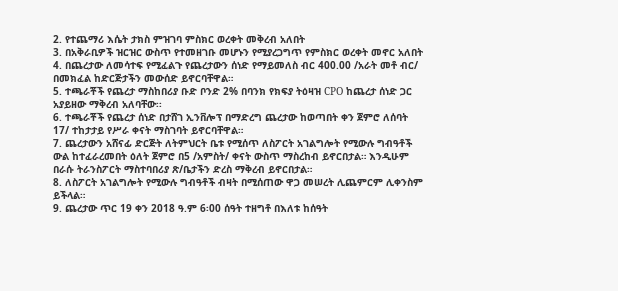2. የተጨማሪ እሴት ታክስ ምዝገባ ምስክር ወረቀት መቅረብ አለበት
3. በአቅራቢዎች ዝርዝር ውስጥ የተመዘገቡ መሆኑን የሚያረጋግጥ የምስክር ወረቀት መኖር አለበት
4. በጨረታው ለመሳተፍ የሚፈልጉ የጨረታውን ሰነድ የማይመለስ ብር 400.00 /አራት መቶ ብር/ በመክፈል ከድርጅታችን መውሰድ ይኖርባቸዋል።
5. ተጫራቾች የጨረታ ማስከበሪያ ቡድ ቦንድ 2% በባንክ የክፍያ ትዕዛዝ CPO ከጨረታ ሰነድ ጋር አያይዘው ማቅረብ አለባቸው፡፡
6. ተጫራቾች የጨረታ ሰነድ በታሸገ ኢንቨሎፕ በማድረግ ጨረታው ከወጣበት ቀን ጀምሮ ለሰባት 17/ ተከታታይ የሥራ ቀናት ማስገባት ይኖርባቸዋል።
7. ጨረታውን አሸናፊ ድርጅት ለትምህርት ቤቱ የሚሰጥ ለስፖርት አገልግሎት የሚውሉ ግብዓቶች ውል ከተፈራረመበት ዕለት ጀምሮ በ5 /አምስት/ ቀናት ውስጥ ማስረከብ ይኖርበታል። እንዲሁም በራሱ ትራንስፖርት ማስተባበሪያ ጽ/ቤታችን ድረስ ማቅረብ ይኖርበታል።
8. ለስፖርት አገልግሎት የሚውሉ ግብዓቶች ብዛት በሚሰጠው ዋጋ መሠረት ሊጨምርም ሊቀንስም ይችላል።
9. ጨረታው ጥር 19 ቀን 2018 ዓ.ም 6፡00 ሰዓት ተዘግቶ በእለቱ ከሰዓት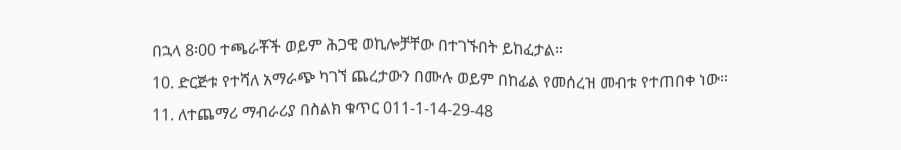በኋላ 8፡00 ተጫራቾች ወይም ሕጋዊ ወኪሎቻቸው በተገኙበት ይከፈታል።
10. ድርጅቱ የተሻለ አማራጭ ካገኘ ጨረታውን በሙሉ ወይም በከፊል የመሰረዝ መብቱ የተጠበቀ ነው።
11. ለተጨማሪ ማብራሪያ በስልክ ቁጥር 011-1-14-29-48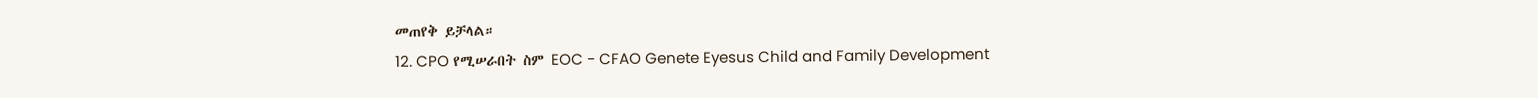መጠየቅ ይቻላል።
12. CPO የሚሠራበት ስም EOC - CFAO Genete Eyesus Child and Family Development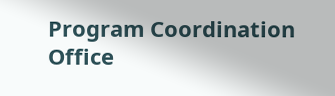Program Coordination Office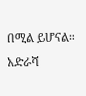በሚል ይሆናል።
አድራሻ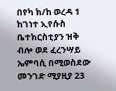በየካ ክ/ከ ወረዳ 1 ከገነተ ኢየሱስ ቤተክርስቲያን ዝቅ ብሎ ወደ ፈረንሣይ ኤምባሲ በሚወስደው መንገድ ሚያዚያ 23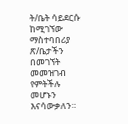ት/ቤት ሳይደርሱ ከሚገኘው ማስተባበሪያ ጽ/ቤታችን በመገኘት መመዝገብ የምትችሉ መሆኑን እናሳውቃለን።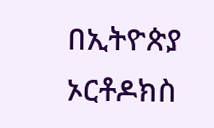በኢትዮጵያ ኦርቶዶክስ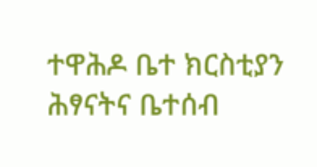ተዋሕዶ ቤተ ክርስቲያን ሕፃናትና ቤተሰብ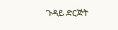ጉዳይ ድርጅት